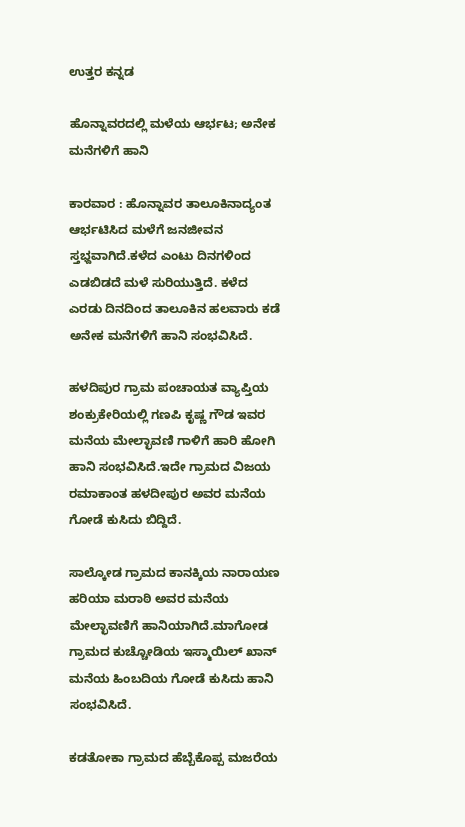ಉತ್ತರ ಕನ್ನಡ

ಹೊನ್ನಾವರದಲ್ಲಿ ಮಳೆಯ ಆರ್ಭಟ; ಅನೇಕ ಮನೆಗಳಿಗೆ ಹಾನಿ

ಕಾರವಾರ : ಹೊನ್ನಾವರ ತಾಲೂಕಿನಾದ್ಯಂತ ಆರ್ಭಟಿಸಿದ ಮಳೆಗೆ ಜನಜೀವನ ಸ್ತಭ್ದವಾಗಿದೆ.ಕಳೆದ ಎಂಟು ದಿನಗಳಿಂದ ಎಡಬಿಡದೆ ಮಳೆ ಸುರಿಯುತ್ತಿದೆ. ಕಳೆದ ಎರಡು ದಿನದಿಂದ ತಾಲೂಕಿನ ಹಲವಾರು ಕಡೆ ಅನೇಕ ಮನೆಗಳಿಗೆ ಹಾನಿ ಸಂಭವಿಸಿದೆ.

ಹಳದಿಪುರ ಗ್ರಾಮ ಪಂಚಾಯತ ವ್ಯಾಪ್ತಿಯ ಶಂಕ್ರುಕೇರಿಯಲ್ಲಿ ಗಣಪಿ ಕೃಷ್ಣ ಗೌಡ ಇವರ ಮನೆಯ ಮೇಲ್ಛಾವಣಿ ಗಾಳಿಗೆ ಹಾರಿ ಹೋಗಿ ಹಾನಿ ಸಂಭವಿಸಿದೆ.ಇದೇ ಗ್ರಾಮದ ವಿಜಯ ರಮಾಕಾಂತ ಹಳದೀಪುರ ಅವರ ಮನೆಯ ಗೋಡೆ ಕುಸಿದು ಬಿದ್ದಿದೆ.

ಸಾಲ್ಕೋಡ ಗ್ರಾಮದ ಕಾನಕ್ಕಿಯ ನಾರಾಯಣ ಹರಿಯಾ ಮರಾಠಿ ಅವರ ಮನೆಯ ಮೇಲ್ಛಾವಣಿಗೆ ಹಾನಿಯಾಗಿದೆ.ಮಾಗೋಡ ಗ್ರಾಮದ ಕುಚ್ಚೋಡಿಯ ಇಸ್ಮಾಯಿಲ್‌ ಖಾನ್‌ ಮನೆಯ ಹಿಂಬದಿಯ ಗೋಡೆ ಕುಸಿದು ಹಾನಿ ಸಂಭವಿಸಿದೆ.

ಕಡತೋಕಾ ಗ್ರಾಮದ ಹೆಬ್ಬೆಕೊಪ್ಪ ಮಜರೆಯ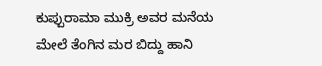ಕುಪ್ಪುರಾಮಾ ಮುಕ್ರಿ ಅವರ ಮನೆಯ ಮೇಲೆ ತೆಂಗಿನ ಮರ ಬಿದ್ದು ಹಾನಿ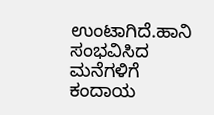ಉಂಟಾಗಿದೆ.ಹಾನಿ ಸಂಭವಿಸಿದ ಮನೆಗಳಿಗೆ ಕಂದಾಯ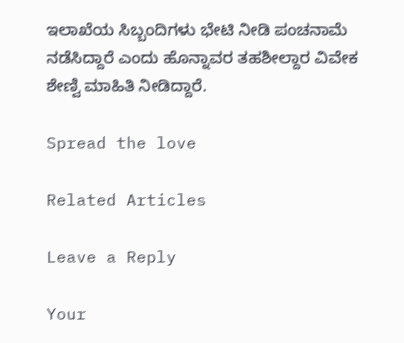ಇಲಾಖೆಯ ಸಿಬ್ಬಂದಿಗಳು ಭೇಟಿ ನೀಡಿ ಪಂಚನಾಮೆ ನಡೆಸಿದ್ದಾರೆ ಎಂದು ಹೊನ್ನಾವರ ತಹಶೀಲ್ದಾರ ವಿವೇಕ ಶೇಣ್ವಿ ಮಾಹಿತಿ ನೀಡಿದ್ದಾರೆ.

Spread the love

Related Articles

Leave a Reply

Your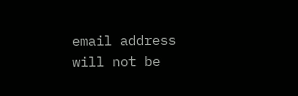email address will not be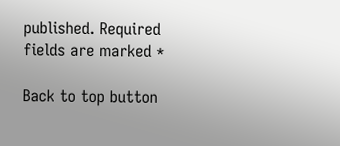published. Required fields are marked *

Back to top button